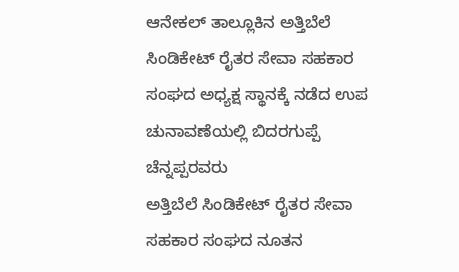ಆನೇಕಲ್ ತಾಲ್ಲೂಕಿನ ಅತ್ತಿಬೆಲೆ ಸಿಂಡಿಕೇಟ್ ರೈತರ ಸೇವಾ ಸಹಕಾರ ಸಂಘದ ಅಧ್ಯಕ್ಷ ಸ್ಥಾನಕ್ಕೆ ನಡೆದ ಉಪ ಚುನಾವಣೆಯಲ್ಲಿ ಬಿದರಗುಪ್ಪೆ ಚೆನ್ನಪ್ಪರವರು
ಅತ್ತಿಬೆಲೆ ಸಿಂಡಿಕೇಟ್ ರೈತರ ಸೇವಾ ಸಹಕಾರ ಸಂಘದ ನೂತನ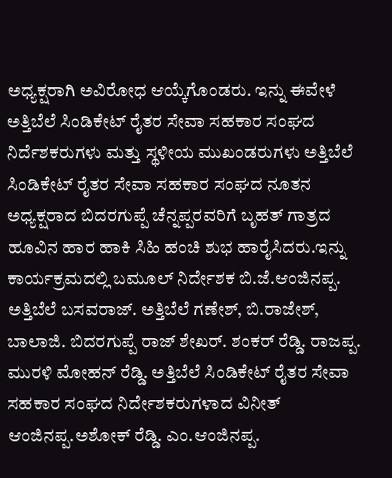ಅಧ್ಯಕ್ಷರಾಗಿ ಅವಿರೋಧ ಆಯ್ಕೆಗೊಂಡರು. ಇನ್ನು ಈವೇಳೆ ಅತ್ತಿಬೆಲೆ ಸಿಂಡಿಕೇಟ್ ರೈತರ ಸೇವಾ ಸಹಕಾರ ಸಂಘದ ನಿರ್ದೆಶಕರುಗಳು ಮತ್ತು ಸ್ಥಳೀಯ ಮುಖಂಡರುಗಳು ಅತ್ತಿಬೆಲೆ ಸಿಂಡಿಕೇಟ್ ರೈತರ ಸೇವಾ ಸಹಕಾರ ಸಂಘದ ನೂತನ ಅಧ್ಯಕ್ಷರಾದ ಬಿದರಗುಪ್ಪೆ ಚೆನ್ನಪ್ಪರವರಿಗೆ ಬೃಹತ್ ಗಾತ್ರದ ಹೂವಿನ ಹಾರ ಹಾಕಿ ಸಿಹಿ ಹಂಚಿ ಶುಭ ಹಾರೈಸಿದರು.ಇನ್ನು ಕಾರ್ಯಕ್ರಮದಲ್ಲಿ ಬಮೂಲ್ ನಿರ್ದೇಶಕ ಬಿ.ಜೆ.ಆಂಜಿನಪ್ಪ. ಅತ್ತಿಬೆಲೆ ಬಸವರಾಜ್. ಅತ್ತಿಬೆಲೆ ಗಣೇಶ್, ಬಿ.ರಾಜೇಶ್, ಬಾಲಾಜಿ. ಬಿದರಗುಪ್ಪೆ ರಾಜ್ ಶೇಖರ್. ಶಂಕರ್ ರೆಡ್ಡಿ. ರಾಜಪ್ಪ. ಮುರಳಿ ಮೋಹನ್ ರೆಡ್ಡಿ. ಅತ್ತಿಬೆಲೆ ಸಿಂಡಿಕೇಟ್ ರೈತರ ಸೇವಾ ಸಹಕಾರ ಸಂಘದ ನಿರ್ದೇಶಕರುಗಳಾದ ವಿನೀತ್ ಆಂಜಿನಪ್ಪ.ಅಶೋಕ್ ರೆಡ್ಡಿ. ಎಂ.ಆಂಜಿನಪ್ಪ.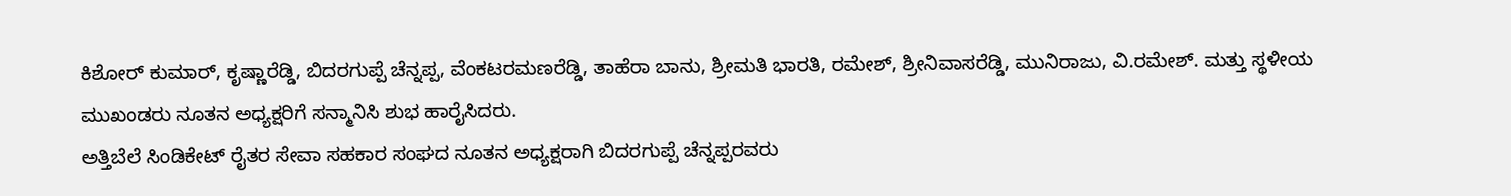ಕಿಶೋರ್ ಕುಮಾರ್, ಕೃಷ್ಣಾರೆಡ್ಡಿ, ಬಿದರಗುಪ್ಪೆ ಚೆನ್ನಪ್ಪ, ವೆಂಕಟರಮಣರೆಡ್ಡಿ, ತಾಹೆರಾ ಬಾನು, ಶ್ರೀಮತಿ ಭಾರತಿ, ರಮೇಶ್, ಶ್ರೀನಿವಾಸರೆಡ್ಡಿ, ಮುನಿರಾಜು, ವಿ.ರಮೇಶ್. ಮತ್ತು ಸ್ಥಳೀಯ ಮುಖಂಡರು ನೂತನ ಅಧ್ಯಕ್ಷರಿಗೆ ಸನ್ಮಾನಿಸಿ ಶುಭ ಹಾರೈಸಿದರು.
ಅತ್ತಿಬೆಲೆ ಸಿಂಡಿಕೇಟ್ ರೈತರ ಸೇವಾ ಸಹಕಾರ ಸಂಘದ ನೂತನ ಅಧ್ಯಕ್ಷರಾಗಿ ಬಿದರಗುಪ್ಪೆ ಚೆನ್ನಪ್ಪರವರು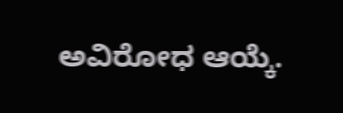ಅವಿರೋಧ ಆಯ್ಕೆ.